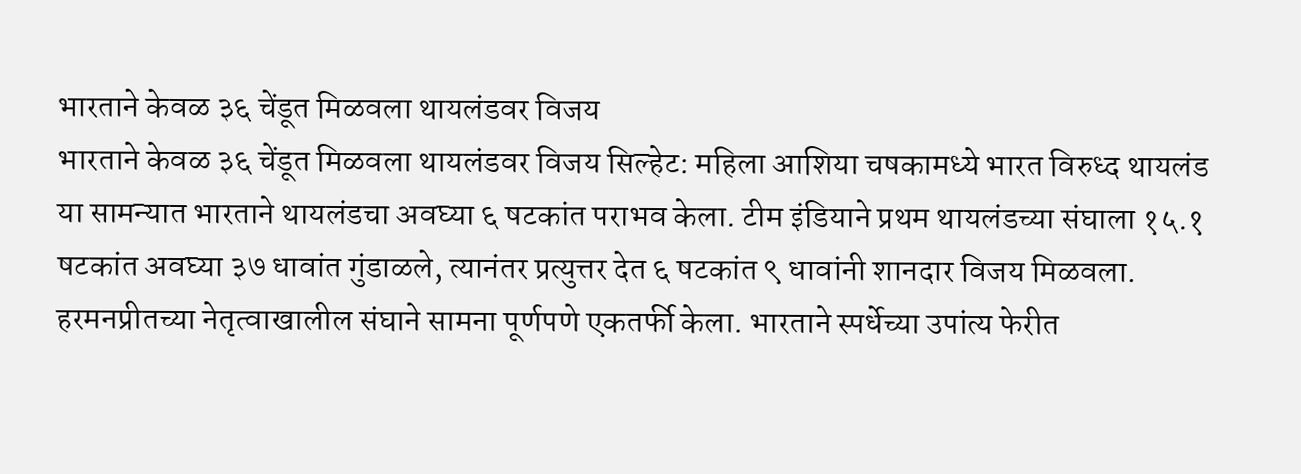भारताने केवळ ३६ चेंडूत मिळवला थायलंडवर विजय
भारताने केवळ ३६ चेंडूत मिळवला थायलंडवर विजय सिल्हेट: महिला आशिया चषकामध्ये भारत विरुध्द थायलंड या सामन्यात भारताने थायलंडचा अवघ्या ६ षटकांत पराभव केला. टीम इंडियाने प्रथम थायलंडच्या संघाला १५.१ षटकांत अवघ्या ३७ धावांत गुंडाळले, त्यानंतर प्रत्युत्तर देत ६ षटकांत ९ धावांनी शानदार विजय मिळवला. हरमनप्रीतच्या नेतृत्वाखालील संघाने सामना पूर्णपणे एकतर्फी केला. भारताने स्पर्धेच्या उपांत्य फेरीत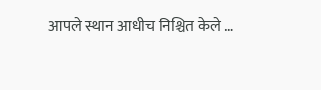आपले स्थान आधीच निश्चित केले …